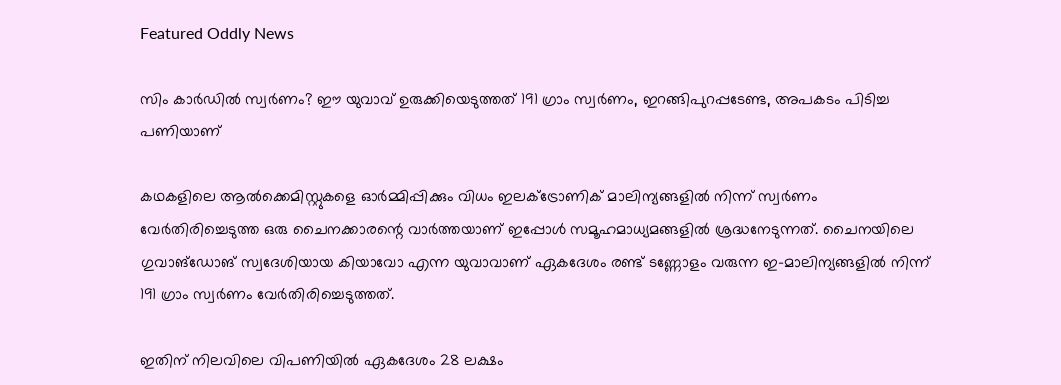Featured Oddly News

സിം കാര്‍ഡില്‍ സ്വര്‍ണം? ഈ യുവാവ് ഉരുക്കിയെടുത്തത് 191 ഗ്രാം സ്വര്‍ണം, ഇറങ്ങിപുറപ്പടേണ്ട, അപകടം പിടിച്ച പണിയാണ്

കഥകളിലെ ആല്‍ക്കെമിസ്റ്റുകളെ ഓര്‍മ്മിപ്പിക്കും വിധം ഇലക്ട്രോണിക് മാലിന്യങ്ങളിൽ നിന്ന് സ്വർണം വേർതിരിച്ചെടുത്ത ഒരു ചൈനക്കാരന്റെ വാർത്തയാണ് ഇപ്പോൾ സമൂഹമാധ്യമങ്ങളിൽ ശ്രദ്ധനേടുന്നത്. ചൈനയിലെ ഗുവാങ്‌ഡോങ് സ്വദേശിയായ കിയാവോ എന്ന യുവാവാണ് ഏകദേശം രണ്ട് ടണ്ണോളം വരുന്ന ഇ-മാലിന്യങ്ങളിൽ നിന്ന് 191 ഗ്രാം സ്വർണം വേർതിരിച്ചെടുത്തത്.

ഇതിന് നിലവിലെ വിപണിയിൽ ഏകദേശം 28 ലക്ഷം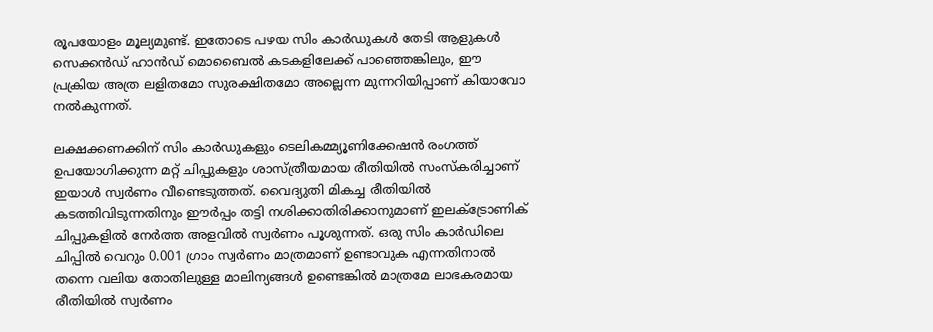രൂപയോളം മൂല്യമുണ്ട്. ഇതോടെ പഴയ സിം കാർഡുകൾ തേടി ആളുകൾ സെക്കൻഡ് ഹാൻഡ് മൊബൈൽ കടകളിലേക്ക് പാഞ്ഞെങ്കിലും, ഈ പ്രക്രിയ അത്ര ലളിതമോ സുരക്ഷിതമോ അല്ലെന്ന മുന്നറിയിപ്പാണ് കിയാവോ നൽകുന്നത്.

ലക്ഷക്കണക്കിന് സിം കാർഡുകളും ടെലികമ്മ്യൂണിക്കേഷൻ രംഗത്ത് ഉപയോഗിക്കുന്ന മറ്റ് ചിപ്പുകളും ശാസ്ത്രീയമായ രീതിയിൽ സംസ്കരിച്ചാണ് ഇയാൾ സ്വർണം വീണ്ടെടുത്തത്. വൈദ്യുതി മികച്ച രീതിയിൽ കടത്തിവിടുന്നതിനും ഈർപ്പം തട്ടി നശിക്കാതിരിക്കാനുമാണ് ഇലക്ട്രോണിക് ചിപ്പുകളിൽ നേർത്ത അളവിൽ സ്വർണം പൂശുന്നത്. ഒരു സിം കാർഡിലെ ചിപ്പിൽ വെറും 0.001 ഗ്രാം സ്വർണം മാത്രമാണ് ഉണ്ടാവുക എന്നതിനാൽ തന്നെ വലിയ തോതിലുള്ള മാലിന്യങ്ങൾ ഉണ്ടെങ്കിൽ മാത്രമേ ലാഭകരമായ രീതിയിൽ സ്വർണം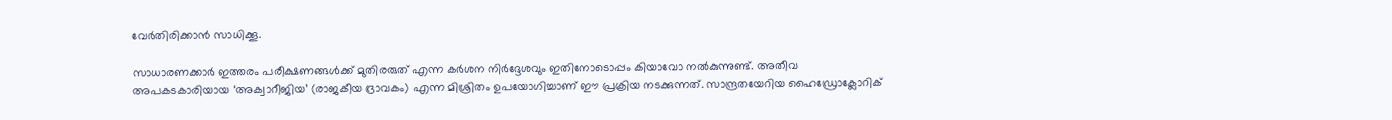വേർതിരിക്കാൻ സാധിക്കൂ.

സാധാരണക്കാർ ഇത്തരം പരീക്ഷണങ്ങൾക്ക് മുതിരരുത് എന്ന കർശന നിർദ്ദേശവും ഇതിനോടൊപ്പം കിയാവോ നൽകുന്നുണ്ട്. അതീവ അപകടകാരിയായ ‘അക്വാറീജിയ’ (രാജകീയ ദ്രാവകം) എന്ന മിശ്രിതം ഉപയോഗിച്ചാണ് ഈ പ്രക്രിയ നടക്കുന്നത്. സാന്ദ്രതയേറിയ ഹൈഡ്രോക്ലോറിക്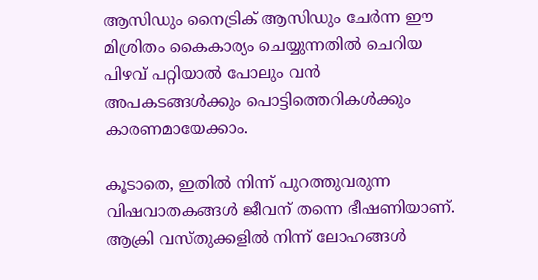ആസിഡും നൈട്രിക് ആസിഡും ചേർന്ന ഈ മിശ്രിതം കൈകാര്യം ചെയ്യുന്നതിൽ ചെറിയ പിഴവ് പറ്റിയാൽ പോലും വൻ അപകടങ്ങൾക്കും പൊട്ടിത്തെറികൾക്കും കാരണമായേക്കാം.

കൂടാതെ, ഇതിൽ നിന്ന് പുറത്തുവരുന്ന വിഷവാതകങ്ങൾ ജീവന് തന്നെ ഭീഷണിയാണ്. ആക്രി വസ്തുക്കളിൽ നിന്ന് ലോഹങ്ങൾ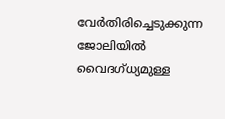വേർതിരിച്ചെടുക്കുന്ന ജോലിയിൽ വൈദഗ്ധ്യമുള്ള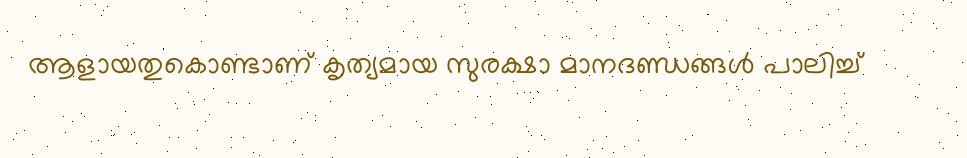ആളായതുകൊണ്ടാണ് കൃത്യമായ സുരക്ഷാ മാനദണ്ഡങ്ങൾ പാലിച്ച്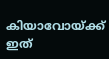കിയാവോയ്ക്ക് ഇത്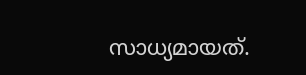സാധ്യമായത്.